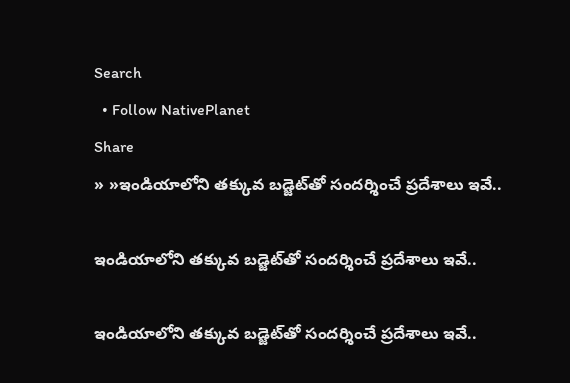Search
  • Follow NativePlanet
Share
» »ఇండియాలోని త‌క్కువ బ‌డ్జెట్‌తో సంద‌ర్శించే ప్ర‌దేశాలు ఇవే..

ఇండియాలోని త‌క్కువ బ‌డ్జెట్‌తో సంద‌ర్శించే ప్ర‌దేశాలు ఇవే..

ఇండియాలోని త‌క్కువ బ‌డ్జెట్‌తో సంద‌ర్శించే ప్ర‌దేశాలు ఇవే..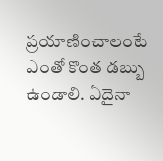ప్ర‌యాణించాలంటే ఎంతో కొంత డబ్బు ఉండాలి. ఏదైనా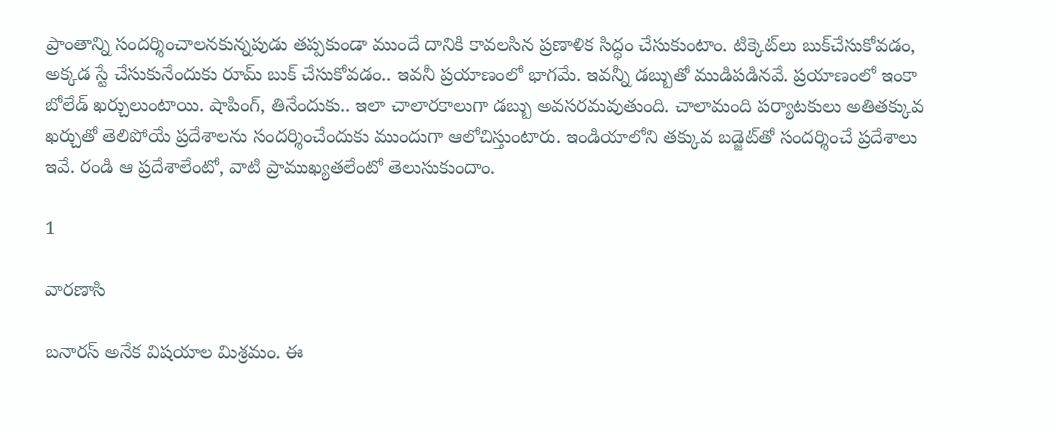ప్రాంతాన్ని సంద‌ర్శించాల‌న‌కున్న‌పుడు త‌ప్ప‌కుండా ముందే దానికి కావ‌ల‌సిన ప్ర‌ణాళిక సిద్ధం చేసుకుంటాం. టిక్కెట్‌లు బుక్‌చేసుకోవ‌డం, అక్క‌డ స్టే చేసుకునేందుకు రూమ్ బుక్ చేసుకోవ‌డం.. ఇవ‌నీ ప్ర‌యాణంలో భాగ‌మే. ఇవ‌న్నీ డ‌బ్బుతో ముడిప‌డిన‌వే. ప్ర‌యాణంలో ఇంకా బోలేడ్ ఖ‌ర్చులుంటాయి. షాపింగ్‌, తినేందుకు.. ఇలా చాలార‌కాలుగా డ‌బ్బు అవ‌సర‌మ‌వుతుంది. చాలామంది ప‌ర్యాట‌కులు అతితక్కువ ఖ‌ర్చుతో తెలిపోయే ప్ర‌దేశాల‌ను సంద‌ర్శించేందుకు ముందుగా ఆలోచిస్తుంటారు. ఇండియాలోని త‌క్కువ బ‌డ్జెట్‌తో సంద‌ర్శించే ప్ర‌దేశాలు ఇవే. రండి ఆ ప్ర‌దేశాలేంటో, వాటి ప్రాముఖ్య‌త‌లేంటో తెలుసుకుందాం.

1

వారణాసి

బనారస్ అనేక విషయాల మిశ్రమం. ఈ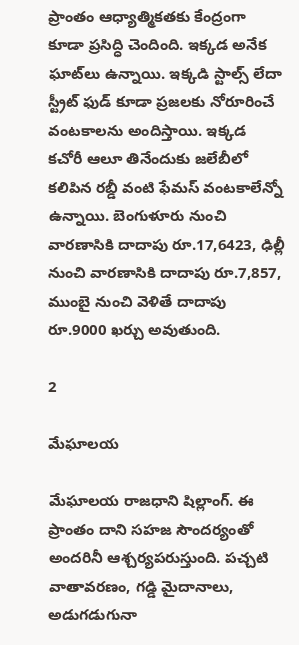ప్రాంతం ఆధ్యాత్మికతకు కేంద్రంగా కూడా ప్ర‌సిద్ధి చెందింది. ఇక్క‌డ అనేక ఘాట్‌లు ఉన్నాయి. ఇక్కడి స్టాల్స్ లేదా స్ట్రీట్ ఫుడ్ కూడా ప్రజలకు నోరూరించే వంట‌కాల‌ను అందిస్తాయి. ఇక్కడ కచోరీ ఆలూ తినేందుకు జలేబీలో కలిపిన రబ్డీ వంటి ఫేమ‌స్ వంట‌కాలేన్నో ఉన్నాయి. బెంగుళూరు నుంచి వారణాసికి దాదాపు రూ.17,6423, ఢిల్లీ నుంచి వారణాసికి దాదాపు రూ.7,857, ముంబై నుంచి వెళితే దాదాపు రూ.9000 ఖర్చు అవుతుంది.

2

మేఘాలయ

మేఘాలయ రాజధాని షిల్లాంగ్. ఈ ప్రాంతం దాని సహజ సౌందర్యంతో అందరినీ ఆశ్చర్యపరుస్తుంది. పచ్చటి వాతావరణం, గడ్డి మైదానాలు, అడుగడుగునా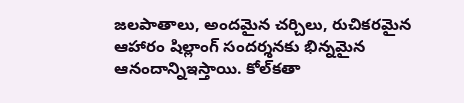జలపాతాలు, అందమైన చర్చిలు, రుచికరమైన ఆహారం షిల్లాంగ్ సందర్శనకు భిన్నమైన ఆనందాన్నిఇస్తాయి. కోల్‌కతా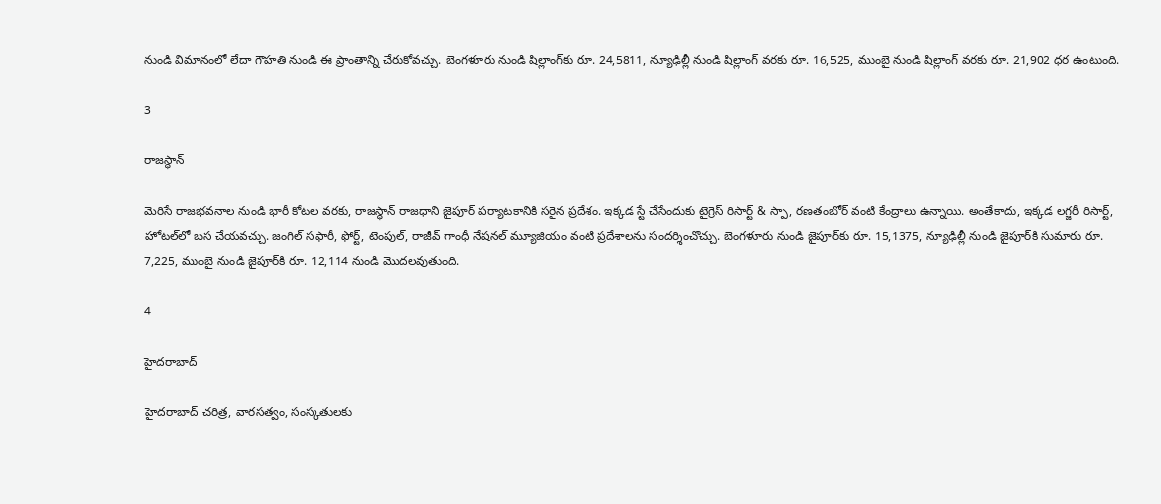నుండి విమానంలో లేదా గౌహతి నుండి ఈ ప్రాంతాన్ని చేరుకోవ‌చ్చు. బెంగళూరు నుండి షిల్లాంగ్‌కు రూ. 24,5811, న్యూఢిల్లీ నుండి షిల్లాంగ్ వరకు రూ. 16,525, ముంబై నుండి షిల్లాంగ్ వరకు రూ. 21,902 ధర ఉంటుంది.

3

రాజస్థాన్‌

మెరిసే రాజభవనాల నుండి భారీ కోటల వరకు, రాజస్థాన్ రాజధాని జైపూర్ పర్యాటకానికి సరైన ప్రదేశం. ఇక్కడ స్టే చేసేందుకు టైగ్రెస్ రిసార్ట్ & స్పా, రణతంబోర్ వంటి కేంద్రాలు ఉన్నాయి. అంతేకాదు, ఇక్కడ లగ్జరీ రిసార్ట్, హోటల్‌లో బస చేయవచ్చు. జంగిల్ సఫారీ, ఫోర్ట్, టెంపుల్, రాజీవ్ గాంధీ నేషనల్ మ్యూజియం వంటి ప్రదేశాలను సంద‌ర్శించొచ్చు. బెంగళూరు నుండి జైపూర్‌కు రూ. 15,1375, న్యూఢిల్లీ నుండి జైపూర్‌కి సుమారు రూ. 7,225, ముంబై నుండి జైపూర్‌కి రూ. 12,114 నుండి మొదలవుతుంది.

4

హైదరాబాద్‌

హైదరాబాద్ చరిత్ర, వారసత్వం, సంస్కతుల‌కు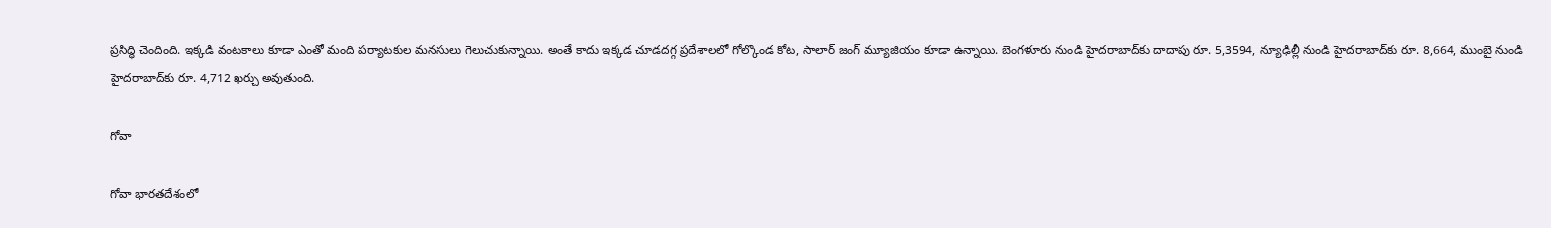ప్ర‌సిద్ధి చెందింది. ఇక్క‌డి వంట‌కాలు కూడా ఎంతో మంది ప‌ర్యాట‌కుల మ‌న‌సులు గెలుచుకున్నాయి. అంతే కాదు ఇక్కడ చూడదగ్గ ప్రదేశాలలో గోల్కొండ కోట, సాలార్ జంగ్ మ్యూజియం కూడా ఉన్నాయి. బెంగళూరు నుండి హైదరాబాద్‌కు దాదాపు రూ. 5,3594, న్యూఢిల్లీ నుండి హైదరాబాద్‌కు రూ. 8,664, ముంబై నుండి హైదరాబాద్‌కు రూ. 4,712 ఖర్చు అవుతుంది.

గోవా

గోవా భారతదేశంలో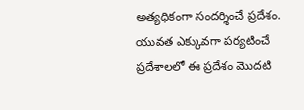అత్యధికంగా సందర్శించే ప్రదేశం. యువత ఎక్కువగా ప‌ర్యటించే ప్ర‌దేశాల‌లో ఈ ప్ర‌దేశం మొద‌టి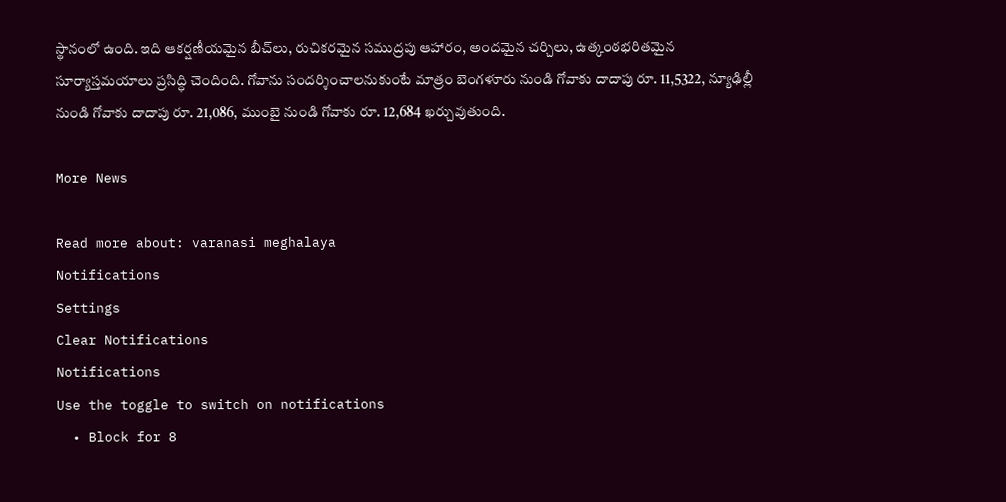స్థానంలో ఉంది. ఇది ఆకర్షణీయమైన బీచ్‌లు, రుచికరమైన సముద్రపు ఆహారం, అందమైన చర్చిలు, ఉత్కంఠభరితమైన సూర్యాస్తమయాలు ప్రసిద్ధి చెందింది. గోవాను సందర్శించాలనుకుంటే మాత్రం బెంగళూరు నుండి గోవాకు దాదాపు రూ. 11,5322, న్యూఢిల్లీ నుండి గోవాకు దాదాపు రూ. 21,086, ముంబై నుండి గోవాకు రూ. 12,684 ఖ‌ర్చువుతుంది.

More News

Read more about: varanasi meghalaya
Notifications
Settings
Clear Notifications
Notifications
Use the toggle to switch on notifications
  • Block for 8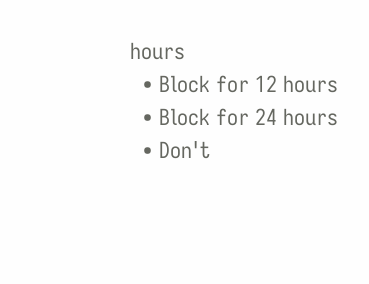hours
  • Block for 12 hours
  • Block for 24 hours
  • Don't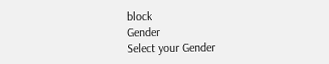block
Gender
Select your Gender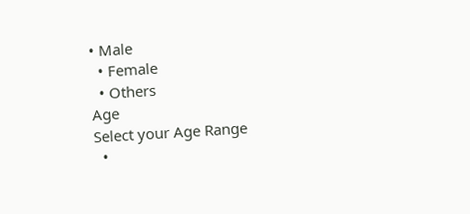• Male
  • Female
  • Others
Age
Select your Age Range
  •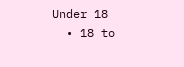Under 18
  • 18 to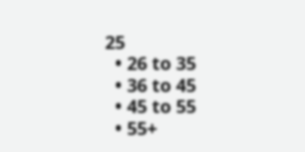25
  • 26 to 35
  • 36 to 45
  • 45 to 55
  • 55+